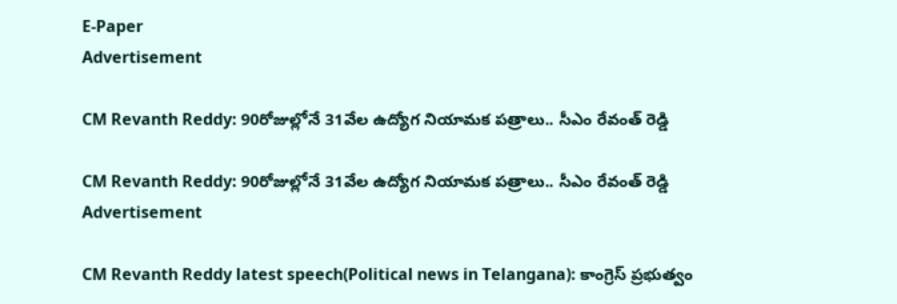E-Paper
Advertisement

CM Revanth Reddy: 90రోజుల్లోనే 31వేల ఉద్యోగ నియామక పత్రాలు.. సీఎం రేవంత్ రెడ్డి

CM Revanth Reddy: 90రోజుల్లోనే 31వేల ఉద్యోగ నియామక పత్రాలు.. సీఎం రేవంత్ రెడ్డి
Advertisement

CM Revanth Reddy latest speech(Political news in Telangana): కాంగ్రెస్ ప్రభుత్వం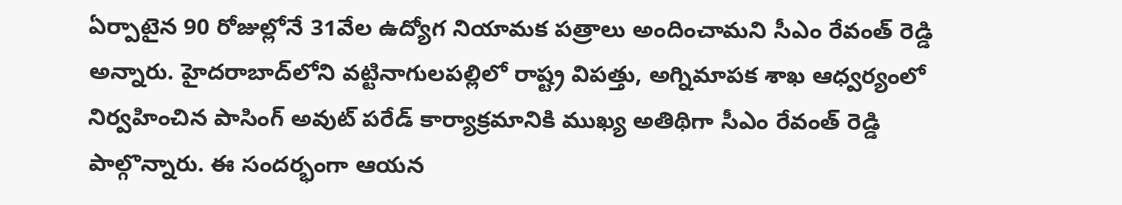ఏర్పాటైన 90 రోజుల్లోనే 31వేల ఉద్యోగ నియామక పత్రాలు అందించామని సీఎం రేవంత్ రెడ్డి అన్నారు. హైదరాబాద్‌లోని వట్టినాగులపల్లిలో రాష్ట్ర విపత్తు, అగ్నిమాపక శాఖ ఆధ్వర్యంలో నిర్వహించిన పాసింగ్ అవుట్ పరేడ్ కార్యాక్రమానికి ముఖ్య అతిథిగా సీఎం రేవంత్ రెడ్డి పాల్గొన్నారు. ఈ సందర్భంగా ఆయన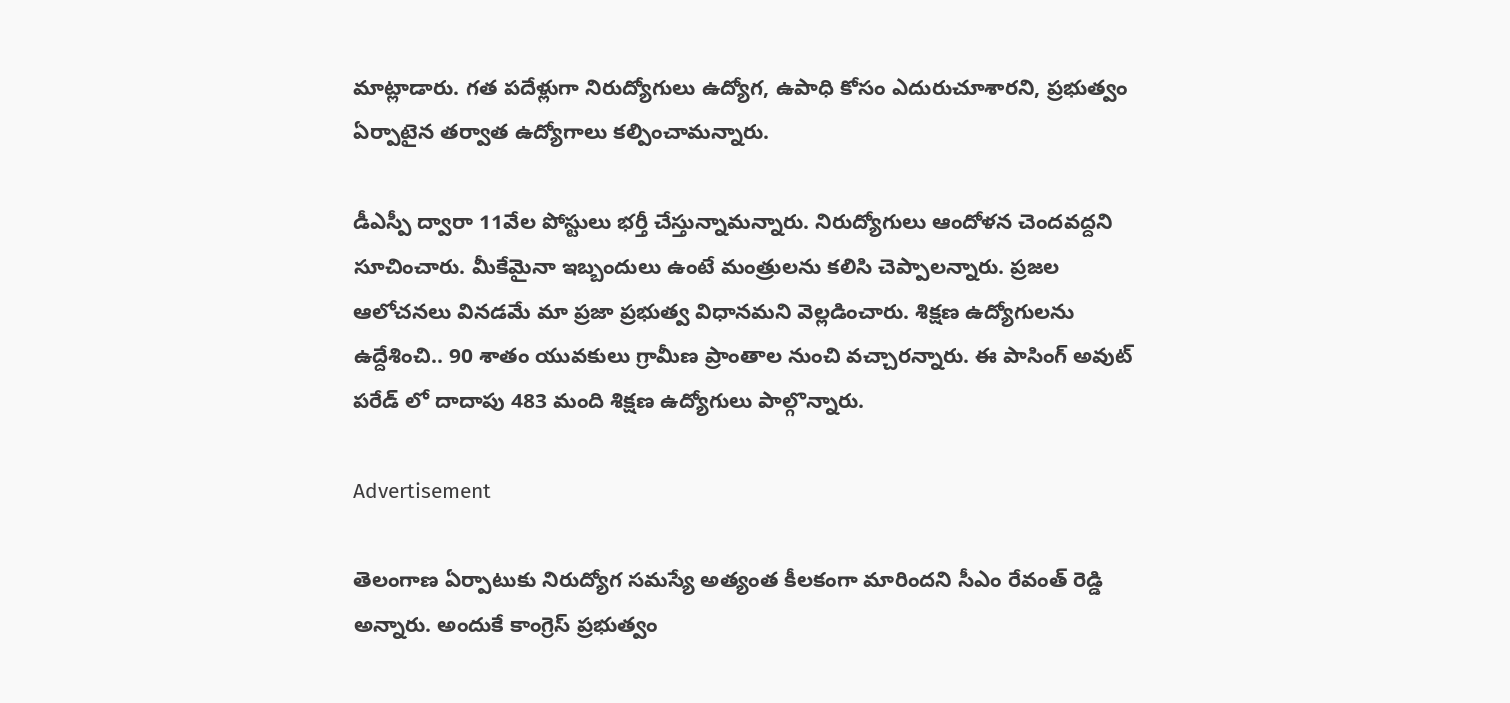మాట్లాడారు. గత పదేళ్లుగా నిరుద్యోగులు ఉద్యోగ, ఉపాధి కోసం ఎదురుచూశారని, ప్రభుత్వం ఏర్పాటైన తర్వాత ఉద్యోగాలు కల్పించామన్నారు.

డీఎస్పీ ద్వారా 11వేల పోస్టులు భర్తీ చేస్తున్నామన్నారు. నిరుద్యోగులు ఆందోళన చెందవద్దని సూచించారు. మీకేమైనా ఇబ్బందులు ఉంటే మంత్రులను కలిసి చెప్పాలన్నారు. ప్రజల ఆలోచనలు వినడమే మా ప్రజా ప్రభుత్వ విధానమని వెల్లడించారు. శిక్షణ ఉద్యోగులను ఉద్దేశించి.. 90 శాతం యువకులు గ్రామీణ ప్రాంతాల నుంచి వచ్చారన్నారు. ఈ పాసింగ్ అవుట్ పరేడ్ లో దాదాపు 483 మంది శిక్షణ ఉద్యోగులు పాల్గొన్నారు.

Advertisement

తెలంగాణ ఏర్పాటుకు నిరుద్యోగ సమస్యే అత్యంత కీలకంగా మారిందని సీఎం రేవంత్ రెడ్డి అన్నారు. అందుకే కాంగ్రెస్ ప్రభుత్వం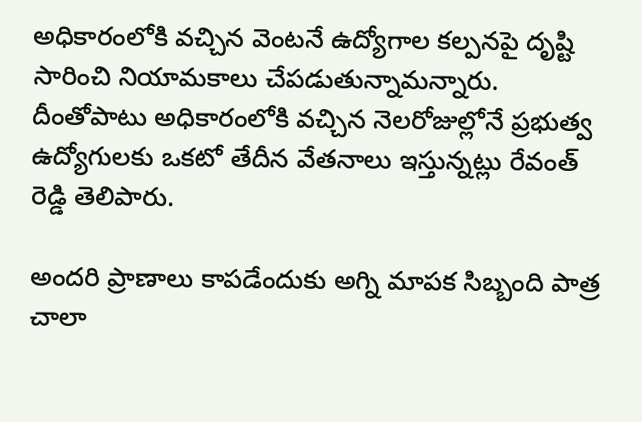అధికారంలోకి వచ్చిన వెంటనే ఉద్యోగాల కల్పనపై దృష్టి సారించి నియామకాలు చేపడుతున్నామన్నారు. దీంతోపాటు అధికారంలోకి వచ్చిన నెలరోజుల్లోనే ప్రభుత్వ ఉద్యోగులకు ఒకటో తేదీన వేతనాలు ఇస్తున్నట్లు రేవంత్ రెడ్డి తెలిపారు.

అందరి ప్రాణాలు కాపడేందుకు అగ్ని మాపక సిబ్బంది పాత్ర చాలా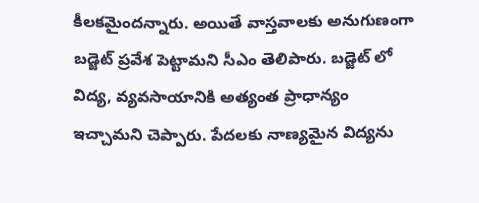కీలకమైందన్నారు. అయితే వాస్తవాలకు అనుగుణంగా బడ్జెట్ ప్రవేశ పెట్టామని సీఎం తెలిపారు. బడ్జెట్ లో విద్య, వ్యవసాయానికి అత్యంత ప్రాధాన్యం ఇచ్చామని చెప్పారు. పేదలకు నాణ్యమైన విద్యను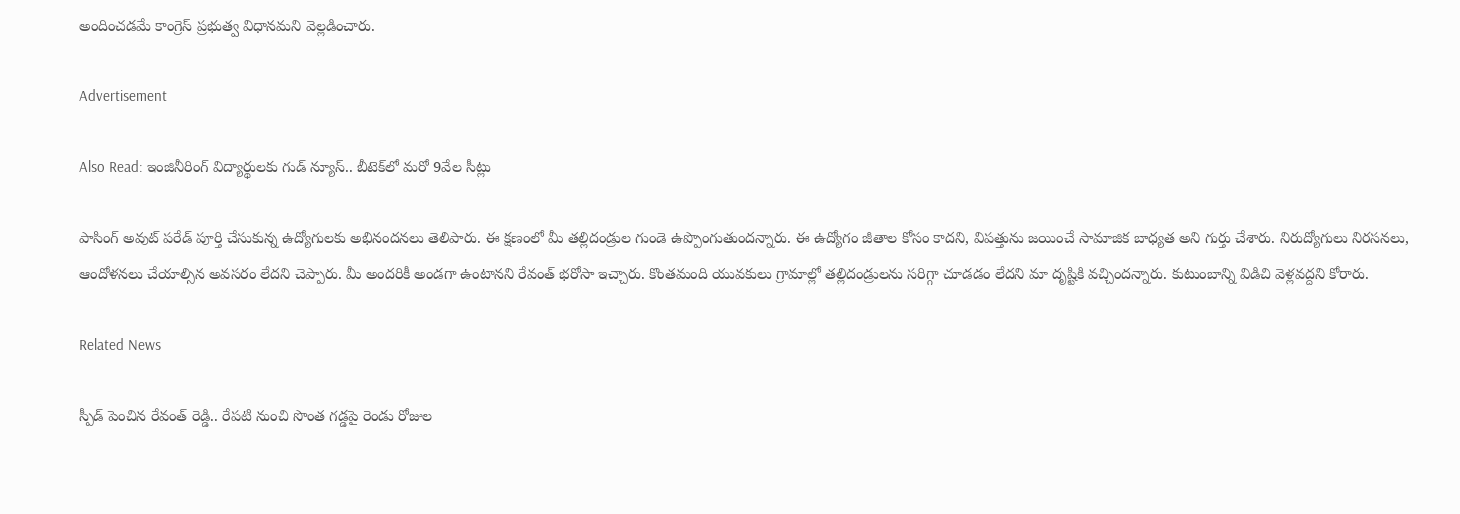అందించడమే కాంగ్రెస్ ప్రభుత్వ విధానమని వెల్లడించారు.

Advertisement

Also Read: ఇంజినీరింగ్ విద్యార్థులకు గుడ్ న్యూస్.. బీటెక్‌లో మరో 9వేల సీట్లు

పాసింగ్ అవుట్ పరేడ్ పూర్తి చేసుకున్న ఉద్యోగులకు అభినందనలు తెలిపారు. ఈ క్షణంలో మీ తల్లిదండ్రుల గుండె ఉప్పొంగుతుందన్నారు. ఈ ఉద్యోగం జీతాల కోసం కాదని, విపత్తును జయించే సామాజిక బాధ్యత అని గుర్తు చేశారు. నిరుద్యోగులు నిరసనలు, ఆందోళనలు చేయాల్సిన అవసరం లేదని చెప్పారు. మీ అందరికీ అండగా ఉంటానని రేవంత్ భరోసా ఇచ్చారు. కొంతమంది యువకులు గ్రామాల్లో తల్లిదండ్రులను సరిగ్గా చూడడం లేదని మా దృష్టికి వచ్చిందన్నారు. కుటుంబాన్ని విడిచి వెళ్లవద్దని కోరారు.

Related News

స్పీడ్ పెంచిన రేవంత్ రెడ్డి.. రేపటి నుంచి సొంత గడ్డపై రెండు రోజుల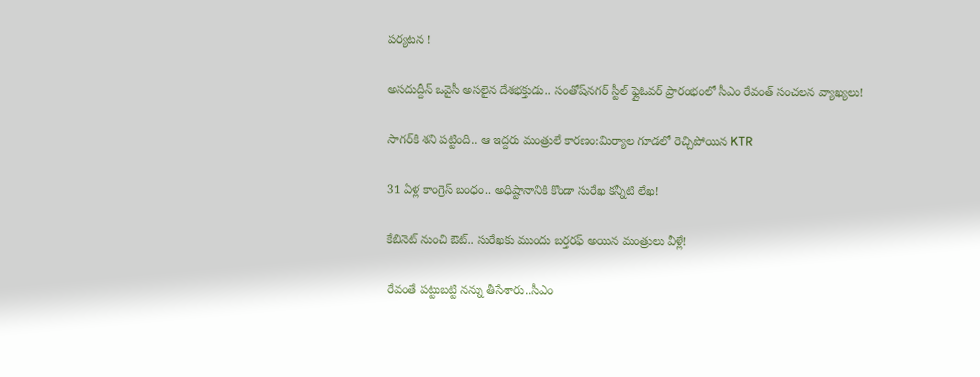పర్యటన !

అసదుద్దీన్ ఒవైసీ అసలైన దేశభక్తుడు.. సంతోష్‌నగర్ స్టీల్ ఫ్లైఓవర్ ప్రారంభంలో సీఎం రేవంత్ సంచలన వ్యాఖ్యలు!

సాగర్‌కి శని పట్టింది.. ఆ ఇద్దరు మంత్రులే కారణం:మిర్యాల గూడలో రెచ్చిపోయిన KTR

31 ఏళ్ల కాంగ్రెస్ బంధం.. అధిష్టానానికి కొండా సురేఖ కన్నీటి లేఖ!

కేబినెట్ నుంచి ఔట్.. సురేఖకు ముందు బర్తరఫ్ అయిన మంత్రులు వీళ్లే!

రేవంతే పట్టుబట్టి నన్ను తీసేశారు..సీఎం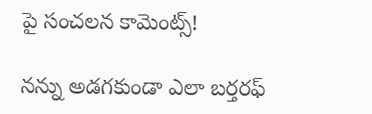పై సంచలన కామెంట్స్!

నన్ను అడగకుండా ఎలా బర్తరఫ్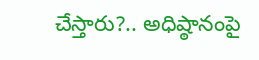చేస్తారు?.. అధిష్ఠానంపై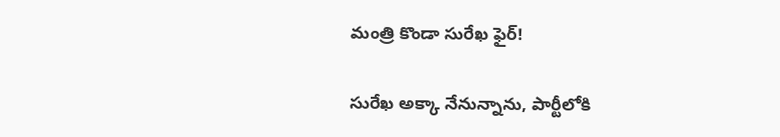మంత్రి కొండా సురేఖ ఫైర్!

సురేఖ అక్కా నేనున్నాను, పార్టీలోకి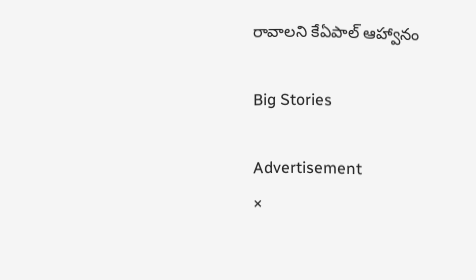రావాలని కేఏపాల్ ఆహ్వానం

Big Stories

Advertisement
×